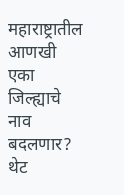महाराष्ट्रातील आणखी एका जिल्ह्याचे नाव बदलणार? थेट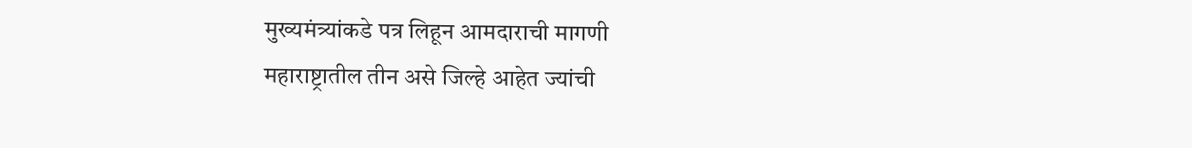मुख्यमंत्र्यांकडे पत्र लिहून आमदाराची मागणी
महाराष्ट्रातील तीन असे जिल्हे आहेत ज्यांची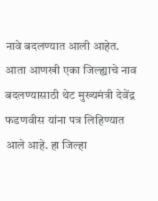नावे बदलण्यात आली आहेत. आता आणखी एका जिल्ह्याचे नाव बदलण्यासाठी थेट मुख्यमंत्री देवेंद्र फडणवीस यांना पत्र लिहिण्यात आले आहे. हा जिल्हा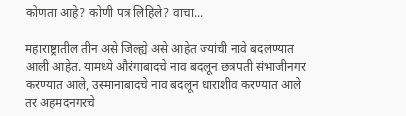कोणता आहे? कोणी पत्र लिहिले? वाचा...

महाराष्ट्रातील तीन असे जिल्ह्ये असे आहेत ज्यांची नावे बदलण्यात आली आहेत. यामध्ये औरंगाबादचे नाव बदलून छत्रपती संभाजीनगर करण्यात आले, उस्मानाबादचे नाव बदलून धाराशीव करण्यात आले तर अहमदनगरचे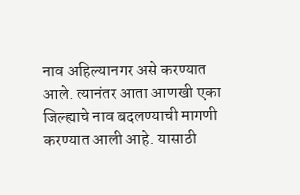नाव अहिल्यानगर असे करण्यात आले. त्यानंतर आता आणखी एका जिल्ह्याचे नाव बदलण्याची मागणी करण्यात आली आहे. यासाठी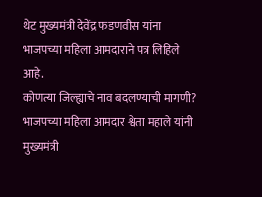थेट मुख्यमंत्री देवेंद्र फडणवीस यांना भाजपच्या महिला आमदाराने पत्र लिहिले आहे.
कोणत्या जिल्ह्याचे नाव बदलण्याची मागणी?
भाजपच्या महिला आमदार श्वेता महाले यांनी मुख्यमंत्री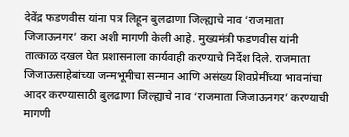देवेंद्र फडणवीस यांना पत्र लिहून बुलढाणा जिल्ह्याचे नाव ‘राजमाता जिजाऊनगर’ करा अशी मागणी केली आहे. मुख्यमंत्री फडणवीस यांनी तात्काळ दखल घेत प्रशासनाला कार्यवाही करण्याचे निर्देश दिले. राजमाता जिजाऊसाहेबांच्या जन्मभूमीचा सन्मान आणि असंख्य शिवप्रेमींच्या भावनांचा आदर करण्यासाठी बुलढाणा जिल्ह्याचे नाव ‘राजमाता जिजाऊनगर’ करण्याची मागणी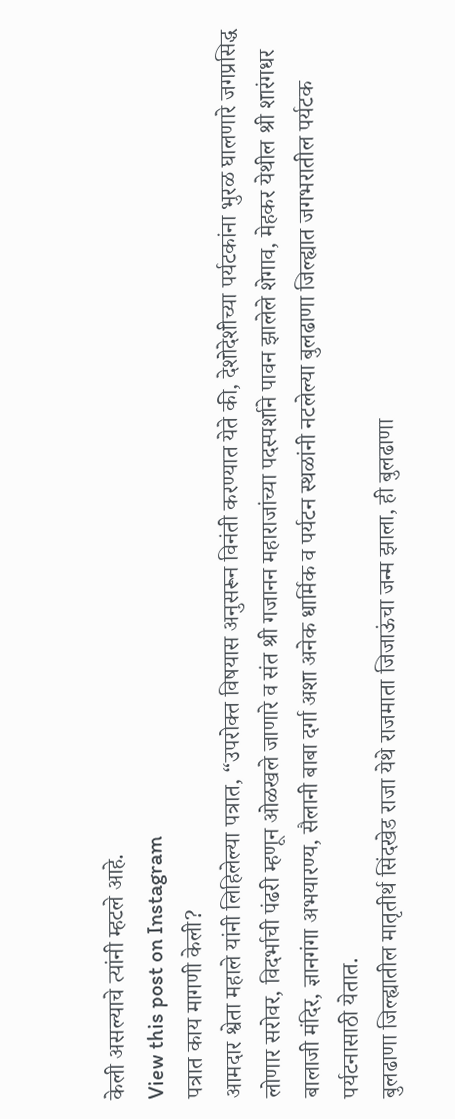केली असल्याचे त्यांनी म्हटले आहे.
View this post on Instagram
पत्रात काय मागणी केली?
आमदार श्वेता महाले यांनी लिहिलेल्या पत्रात, “उपरोक्त विषयास अनुसरून विनंती करण्यात येते की, देशोदेशीच्या पर्यटकांना भुरळ घालणारे जगप्रसिद्ध लोणार सरोवर, विदर्भाची पंढरी म्हणून ओळखले जाणारे व संत श्री गजानन महाराजांच्या पदस्पर्शाने पावन झालेले शेगाव, मेहकर येथील श्री शारंगधर बालाजी मंदिर, ज्ञानगंगा अभयारण्य, सैलानी बाबा दर्गा अशा अनेक धार्मिक व पर्यटन स्थळांनी नटलेल्या बुलढाणा जिल्ह्यात जगभरातील पर्यटक पर्यटनासाठी येतात.
बुलढाणा जिल्ह्यातील मातृतीर्थ सिंदखेड राजा येथे राजमाता जिजाऊंचा जन्म झाला, ही बुलढाणा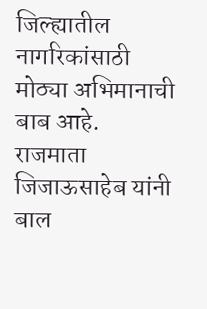जिल्ह्यातील नागरिकांसाठी मोठ्या अभिमानाची बाब आहे. राजमाता जिजाऊसाहेब यांनी बाल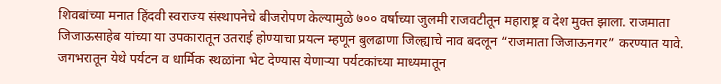शिवबांच्या मनात हिंदवी स्वराज्य संस्थापनेचे बीजरोपण केल्यामुळे ७०० वर्षाच्या जुलमी राजवटीतून महाराष्ट्र व देश मुक्त झाला. राजमाता जिजाऊसाहेब यांच्या या उपकारातून उतराई होण्याचा प्रयत्न म्हणून बुलढाणा जिल्ह्याचे नाव बदलून “राजमाता जिजाऊनगर” करण्यात यावे. जगभरातून येथे पर्यटन व धार्मिक स्थळांना भेट देण्यास येणाऱ्या पर्यटकांच्या माध्यमातून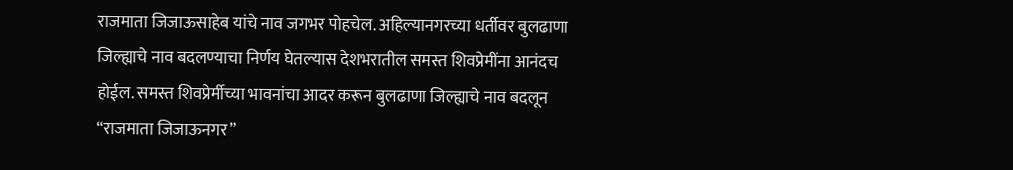राजमाता जिजाऊसाहेब यांचे नाव जगभर पोहचेल. अहिल्यानगरच्या धर्तीवर बुलढाणा जिल्ह्याचे नाव बदलण्याचा निर्णय घेतल्यास देशभरातील समस्त शिवप्रेमींना आनंदच होईल. समस्त शिवप्रेर्मीच्या भावनांचा आदर करून बुलढाणा जिल्ह्याचे नाव बदलून “राजमाता जिजाऊनगर”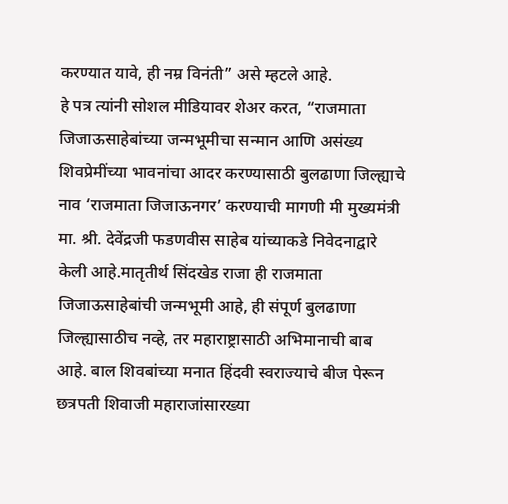करण्यात यावे, ही नम्र विनंती” असे म्हटले आहे.
हे पत्र त्यांनी सोशल मीडियावर शेअर करत, “राजमाता जिजाऊसाहेबांच्या जन्मभूमीचा सन्मान आणि असंख्य शिवप्रेमींच्या भावनांचा आदर करण्यासाठी बुलढाणा जिल्ह्याचे नाव ‘राजमाता जिजाऊनगर’ करण्याची मागणी मी मुख्यमंत्री मा. श्री. देवेंद्रजी फडणवीस साहेब यांच्याकडे निवेदनाद्वारे केली आहे.मातृतीर्थ सिंदखेड राजा ही राजमाता जिजाऊसाहेबांची जन्मभूमी आहे, ही संपूर्ण बुलढाणा जिल्ह्यासाठीच नव्हे, तर महाराष्ट्रासाठी अभिमानाची बाब आहे. बाल शिवबांच्या मनात हिंदवी स्वराज्याचे बीज पेरून छत्रपती शिवाजी महाराजांसारख्या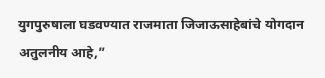युगपुरुषाला घडवण्यात राजमाता जिजाऊसाहेबांचे योगदान अतुलनीय आहे,”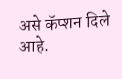असे कॅप्शन दिले आहे.